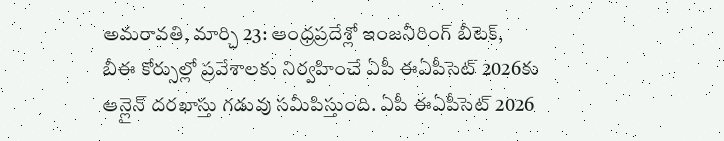అమరావతి, మార్చి 23: ఆంధ్రప్రదేశ్లో ఇంజనీరింగ్ బీటెక్, బీఈ కోర్సుల్లో ప్రవేశాలకు నిర్వహించే ఏపీ ఈఏపీసెట్ 2026కు ఆన్లైన్ దరఖాస్తు గడువు సమీపిస్తుంది. ఏపీ ఈఏపీసెట్ 2026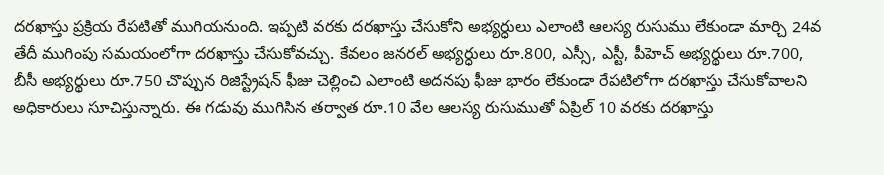దరఖాస్తు ప్రక్రియ రేపటితో ముగియనుంది. ఇప్పటి వరకు దరఖాస్తు చేసుకోని అభ్యర్ధులు ఎలాంటి ఆలస్య రుసుము లేకుండా మార్చి 24వ తేదీ ముగింపు సమయంలోగా దరఖాస్తు చేసుకోవచ్చు. కేవలం జనరల్ అభ్యర్ధులు రూ.800, ఎస్సీ, ఎస్టీ, పీహెచ్ అభ్యర్థులు రూ.700, బీసీ అభ్యర్థులు రూ.750 చొప్పున రిజిస్ట్రేషన్ ఫీజు చెల్లించి ఎలాంటి అదనపు ఫీజు భారం లేకుండా రేపటిలోగా దరఖాస్తు చేసుకోవాలని అధికారులు సూచిస్తున్నారు. ఈ గడువు ముగిసిన తర్వాత రూ.10 వేల ఆలస్య రుసుముతో ఏప్రిల్ 10 వరకు దరఖాస్తు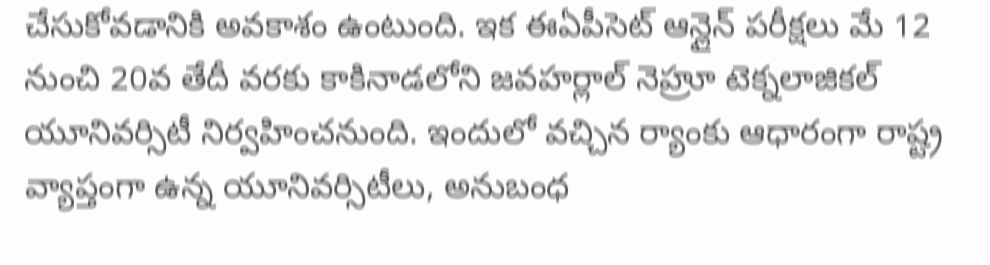చేసుకోవడానికి అవకాశం ఉంటుంది. ఇక ఈఏపీసెట్ ఆన్లైన్ పరీక్షలు మే 12 నుంచి 20వ తేదీ వరకు కాకినాడలోని జవహర్లాల్ నెహ్రూ టెక్నలాజికల్ యూనివర్సిటీ నిర్వహించనుంది. ఇందులో వచ్చిన ర్యాంకు ఆధారంగా రాష్ట్ర వ్యాప్తంగా ఉన్న యూనివర్సిటీలు, అనుబంధ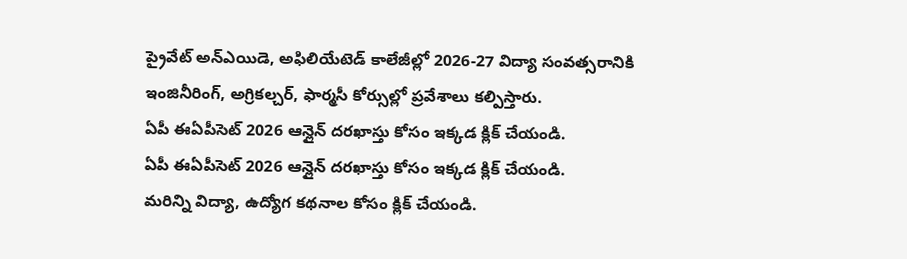ప్రైవేట్ అన్ఎయిడె, అఫిలియేటెడ్ కాలేజీల్లో 2026-27 విద్యా సంవత్సరానికి ఇంజినీరింగ్, అగ్రికల్చర్, ఫార్మసీ కోర్సుల్లో ప్రవేశాలు కల్పిస్తారు.
ఏపీ ఈఏపీసెట్ 2026 ఆన్లైన్ దరఖాస్తు కోసం ఇక్కడ క్లిక్ చేయండి.
ఏపీ ఈఏపీసెట్ 2026 ఆన్లైన్ దరఖాస్తు కోసం ఇక్కడ క్లిక్ చేయండి.
మరిన్ని విద్యా, ఉద్యోగ కథనాల కోసం క్లిక్ చేయండి.